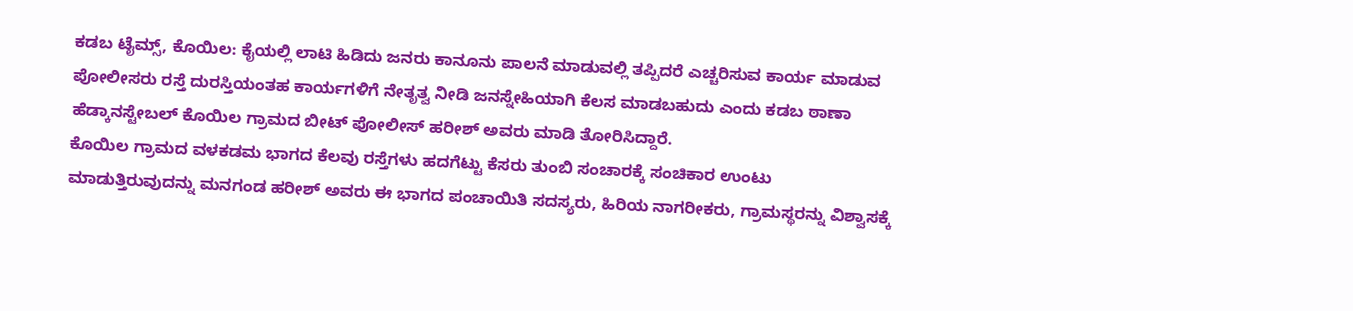ಕಡಬ ಟೈಮ್ಸ್, ಕೊಯಿಲ: ಕೈಯಲ್ಲಿ ಲಾಟಿ ಹಿಡಿದು ಜನರು ಕಾನೂನು ಪಾಲನೆ ಮಾಡುವಲ್ಲಿ ತಪ್ಪಿದರೆ ಎಚ್ಚರಿಸುವ ಕಾರ್ಯ ಮಾಡುವ ಪೋಲೀಸರು ರಸ್ತೆ ದುರಸ್ತಿಯಂತಹ ಕಾರ್ಯಗಳಿಗೆ ನೇತೃತ್ವ ನೀಡಿ ಜನಸ್ನೇಹಿಯಾಗಿ ಕೆಲಸ ಮಾಡಬಹುದು ಎಂದು ಕಡಬ ಠಾಣಾ ಹೆಡ್ಕಾನಸ್ಟೇಬಲ್ ಕೊಯಿಲ ಗ್ರಾಮದ ಬೀಟ್ ಪೋಲೀಸ್ ಹರೀಶ್ ಅವರು ಮಾಡಿ ತೋರಿಸಿದ್ದಾರೆ.
ಕೊಯಿಲ ಗ್ರಾಮದ ವಳಕಡಮ ಭಾಗದ ಕೆಲವು ರಸ್ತೆಗಳು ಹದಗೆಟ್ಟು ಕೆಸರು ತುಂಬಿ ಸಂಚಾರಕ್ಕೆ ಸಂಚಿಕಾರ ಉಂಟು ಮಾಡುತ್ತಿರುವುದನ್ನು ಮನಗಂಡ ಹರೀಶ್ ಅವರು ಈ ಭಾಗದ ಪಂಚಾಯಿತಿ ಸದಸ್ಯರು, ಹಿರಿಯ ನಾಗರೀಕರು, ಗ್ರಾಮಸ್ಥರನ್ನು ವಿಶ್ವಾಸಕ್ಕೆ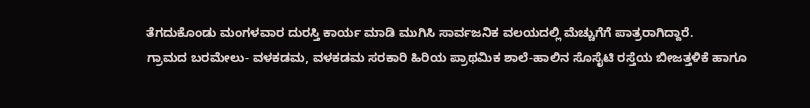ತೆಗದುಕೊಂಡು ಮಂಗಳವಾರ ದುರಸ್ತಿ ಕಾರ್ಯ ಮಾಡಿ ಮುಗಿಸಿ ಸಾರ್ವಜನಿಕ ವಲಯದಲ್ಲಿ ಮೆಚ್ಚುಗೆಗೆ ಪಾತ್ರರಾಗಿದ್ದಾರೆ.
ಗ್ರಾಮದ ಬರಮೇಲು- ವಳಕಡಮ, ವಳಕಡಮ ಸರಕಾರಿ ಹಿರಿಯ ಪ್ರಾಥಮಿಕ ಶಾಲೆ-ಹಾಲಿನ ಸೊಸೈಟಿ ರಸ್ತೆಯ ಬೀಜತ್ತಳಿಕೆ ಹಾಗೂ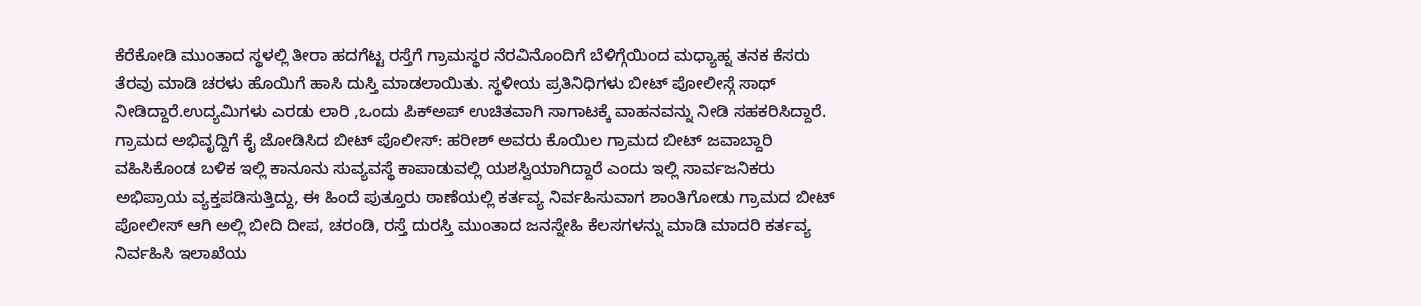ಕೆರೆಕೋಡಿ ಮುಂತಾದ ಸ್ಥಳಲ್ಲಿ ತೀರಾ ಹದಗೆಟ್ಟ ರಸ್ತೆಗೆ ಗ್ರಾಮಸ್ಥರ ನೆರವಿನೊಂದಿಗೆ ಬೆಳಿಗ್ಗೆಯಿಂದ ಮಧ್ಯಾಹ್ನ ತನಕ ಕೆಸರು ತೆರವು ಮಾಡಿ ಚರಳು ಹೊಯಿಗೆ ಹಾಸಿ ದುಸ್ತಿ ಮಾಡಲಾಯಿತು. ಸ್ಥಳೀಯ ಪ್ರತಿನಿಧಿಗಳು ಬೀಟ್ ಪೋಲೀಸ್ಗೆ ಸಾಥ್ ನೀಡಿದ್ದಾರೆ.ಉದ್ಯಮಿಗಳು ಎರಡು ಲಾರಿ ,ಒಂದು ಪಿಕ್ಅಪ್ ಉಚಿತವಾಗಿ ಸಾಗಾಟಕ್ಕೆ ವಾಹನವನ್ನು ನೀಡಿ ಸಹಕರಿಸಿದ್ದಾರೆ.
ಗ್ರಾಮದ ಅಭಿವೃದ್ದಿಗೆ ಕೈ ಜೋಡಿಸಿದ ಬೀಟ್ ಪೊಲೀಸ್: ಹರೀಶ್ ಅವರು ಕೊಯಿಲ ಗ್ರಾಮದ ಬೀಟ್ ಜವಾಬ್ದಾರಿ ವಹಿಸಿಕೊಂಡ ಬಳಿಕ ಇಲ್ಲಿ ಕಾನೂನು ಸುವ್ಯವಸ್ಥೆ ಕಾಪಾಡುವಲ್ಲಿ ಯಶಸ್ವಿಯಾಗಿದ್ದಾರೆ ಎಂದು ಇಲ್ಲಿ ಸಾರ್ವಜನಿಕರು ಅಭಿಪ್ರಾಯ ವ್ಯಕ್ತಪಡಿಸುತ್ತಿದ್ದು, ಈ ಹಿಂದೆ ಪುತ್ತೂರು ಠಾಣೆಯಲ್ಲಿ ಕರ್ತವ್ಯ ನಿರ್ವಹಿಸುವಾಗ ಶಾಂತಿಗೋಡು ಗ್ರಾಮದ ಬೀಟ್ ಪೋಲೀಸ್ ಆಗಿ ಅಲ್ಲಿ ಬೀದಿ ದೀಪ, ಚರಂಡಿ, ರಸ್ತೆ ದುರಸ್ತಿ ಮುಂತಾದ ಜನಸ್ನೇಹಿ ಕೆಲಸಗಳನ್ನು ಮಾಡಿ ಮಾದರಿ ಕರ್ತವ್ಯ ನಿರ್ವಹಿಸಿ ಇಲಾಖೆಯ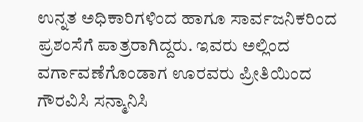ಉನ್ನತ ಅಧಿಕಾರಿಗಳಿಂದ ಹಾಗೂ ಸಾರ್ವಜನಿಕರಿಂದ ಪ್ರಶಂಸೆಗೆ ಪಾತ್ರರಾಗಿದ್ದರು. ಇವರು ಅಲ್ಲಿಂದ ವರ್ಗಾವಣೆಗೊಂಡಾಗ ಊರವರು ಪ್ರೀತಿಯಿಂದ ಗೌರವಿಸಿ ಸನ್ಮಾನಿಸಿ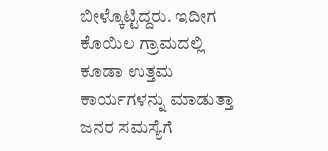ಬೀಳ್ಕೊಟ್ಟಿದ್ದರು. ಇದೀಗ ಕೊಯಿಲ ಗ್ರಾಮದಲ್ಲಿ ಕೂಡಾ ಉತ್ತಮ ಕಾರ್ಯಗಳನ್ನು ಮಾಡುತ್ತಾ ಜನರ ಸಮಸ್ಯೆಗೆ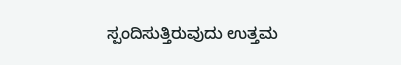ಸ್ಪಂದಿಸುತ್ತಿರುವುದು ಉತ್ತಮ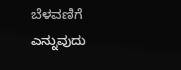ಬೆಳವಣಿಗೆ ಎನ್ನುವುದು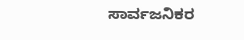ಸಾರ್ವಜನಿಕರ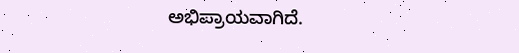ಅಭಿಪ್ರಾಯವಾಗಿದೆ.